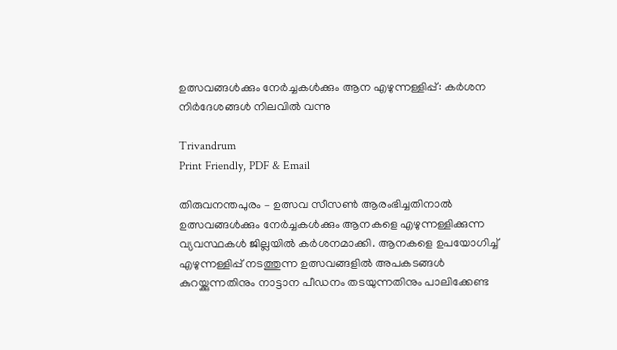ഉത്സവങ്ങൾക്കും നേർച്ചകൾക്കും ആന എഴുന്നള്ളിപ്പ്: കർശന നിർദേശങ്ങൾ നിലവിൽ വന്നു

Trivandrum
Print Friendly, PDF & Email

തിരുവനന്തപുരം – ഉത്സവ സീസൺ ആരംഭിച്ചതിനാൽ ഉത്സവങ്ങൾക്കും നേർച്ചകൾക്കും ആനകളെ എഴുന്നള്ളിക്കുന്ന വ്യവസ്ഥകൾ ജില്ലയിൽ കർശനമാക്കി. ആനകളെ ഉപയോഗിച്ച് എഴുന്നള്ളിപ്പ് നടത്തുന്ന ഉത്സവങ്ങളിൽ അപകടങ്ങൾ കുറയ്ക്കുന്നതിനും നാട്ടാന പീഡനം തടയുന്നതിനും പാലിക്കേണ്ട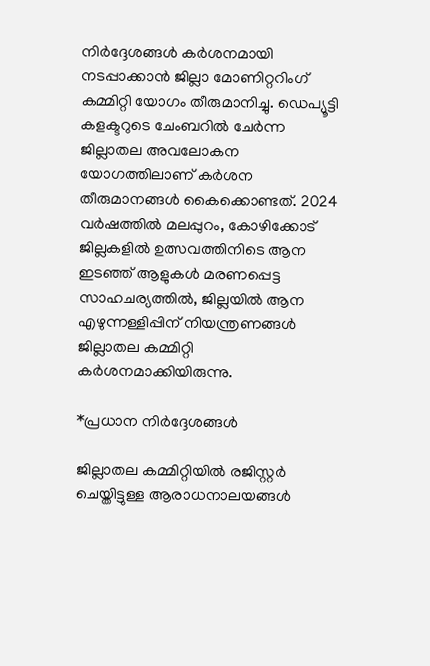നിർദ്ദേശങ്ങൾ കർശനമായി നടപ്പാക്കാൻ ജില്ലാ മോണിറ്ററിംഗ് കമ്മിറ്റി യോഗം തീരുമാനിച്ചു. ഡെപ്യൂട്ടി കളക്ടറുടെ ചേംബറിൽ ചേർന്ന ജില്ലാതല അവലോകന യോഗത്തിലാണ് കർശന തീരുമാനങ്ങൾ കൈക്കൊണ്ടത്. 2024 വർഷത്തിൽ മലപ്പുറം, കോഴിക്കോട് ജില്ലകളിൽ ഉത്സവത്തിനിടെ ആന ഇടഞ്ഞ് ആളുകൾ മരണപ്പെട്ട സാഹചര്യത്തിൽ, ജില്ലയിൽ ആന എഴുന്നള്ളിപ്പിന് നിയന്ത്രണങ്ങൾ ജില്ലാതല കമ്മിറ്റി കർശനമാക്കിയിരുന്നു.

*പ്രധാന നിർദ്ദേശങ്ങൾ

ജില്ലാതല കമ്മിറ്റിയിൽ രജിസ്റ്റർ ചെയ്തിട്ടുള്ള ആരാധനാലയങ്ങൾ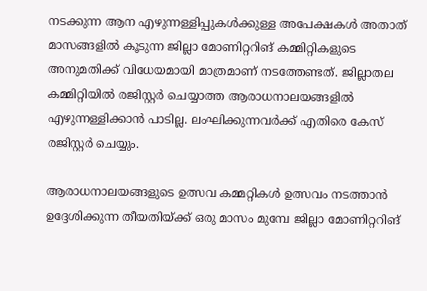നടക്കുന്ന ആന എഴുന്നള്ളിപ്പുകൾക്കുള്ള അപേക്ഷകൾ അതാത് മാസങ്ങളിൽ കൂടുന്ന ജില്ലാ മോണിറ്ററിങ് കമ്മിറ്റികളുടെ അനുമതിക്ക് വിധേയമായി മാത്രമാണ് നടത്തേണ്ടത്. ജില്ലാതല കമ്മിറ്റിയിൽ രജിസ്റ്റർ ചെയ്യാത്ത ആരാധനാലയങ്ങളിൽ എഴുന്നള്ളിക്കാൻ പാടില്ല. ലംഘിക്കുന്നവർക്ക് എതിരെ കേസ് രജിസ്റ്റർ ചെയ്യും.

ആരാധനാലയങ്ങളുടെ ഉത്സവ കമ്മറ്റികൾ ഉത്സവം നടത്താൻ ഉദ്ദേശിക്കുന്ന തീയതിയ്ക്ക് ഒരു മാസം മുമ്പേ ജില്ലാ മോണിറ്ററിങ്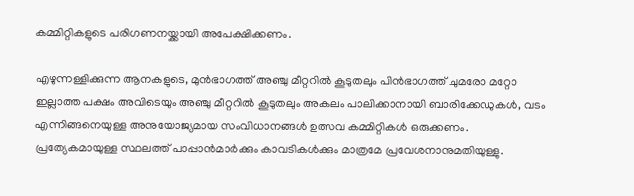കമ്മിറ്റികളുടെ പരിഗണനയ്ക്കായി അപേക്ഷിക്കണം.

എഴുന്നള്ളിക്കുന്ന ആനകളുടെ, മുൻഭാഗത്ത് അഞ്ചു മീറ്ററിൽ കൂടുതലും പിൻഭാഗത്ത് ചുമരോ മറ്റോ ഇല്ലാത്ത പക്ഷം അവിടെയും അഞ്ചു മീറ്ററിൽ കൂടുതലും അകലം പാലിക്കാനായി ബാരിക്കേഡുകൾ, വടം എന്നിങ്ങനെയുള്ള അനുയോജ്യമായ സംവിധാനങ്ങൾ ഉത്സവ കമ്മിറ്റികൾ ഒരുക്കണം. പ്രത്യേകമായുള്ള സ്ഥലത്ത് പാപ്പാൻമാർക്കും കാവടികൾക്കും മാത്രമേ പ്രവേശനാനുമതിയുള്ളു.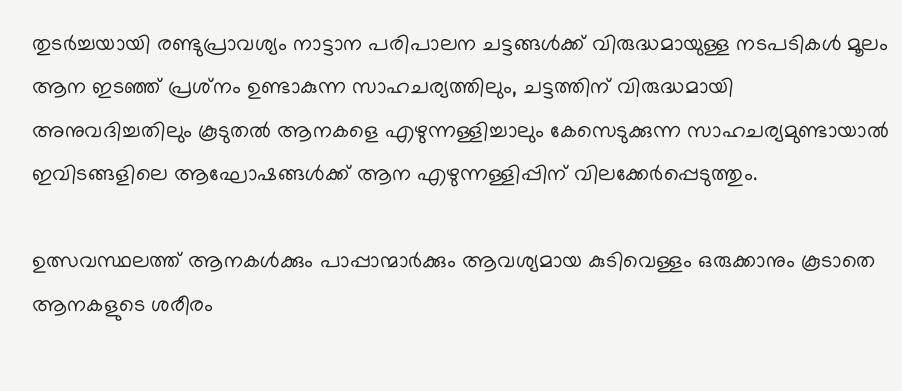തുടർച്ചയായി രണ്ടുപ്രാവശ്യം നാട്ടാന പരിപാലന ചട്ടങ്ങൾക്ക് വിരുദ്ധമായുള്ള നടപടികൾ മൂലം ആന ഇടഞ്ഞ് പ്രശ്‌നം ഉണ്ടാകുന്ന സാഹചര്യത്തിലും, ചട്ടത്തിന് വിരുദ്ധമായി അനുവദിച്ചതിലും കൂടുതൽ ആനകളെ എഴുന്നള്ളിച്ചാലും കേസെടുക്കുന്ന സാഹചര്യമുണ്ടായാൽ ഇവിടങ്ങളിലെ ആഘോഷങ്ങൾക്ക് ആന എഴുന്നള്ളിപ്പിന് വിലക്കേർപ്പെടുത്തും.

ഉത്സവസ്ഥലത്ത് ആനകൾക്കും പാപ്പാന്മാർക്കും ആവശ്യമായ കുടിവെള്ളം ഒരുക്കാനും കൂടാതെ ആനകളുടെ ശരീരം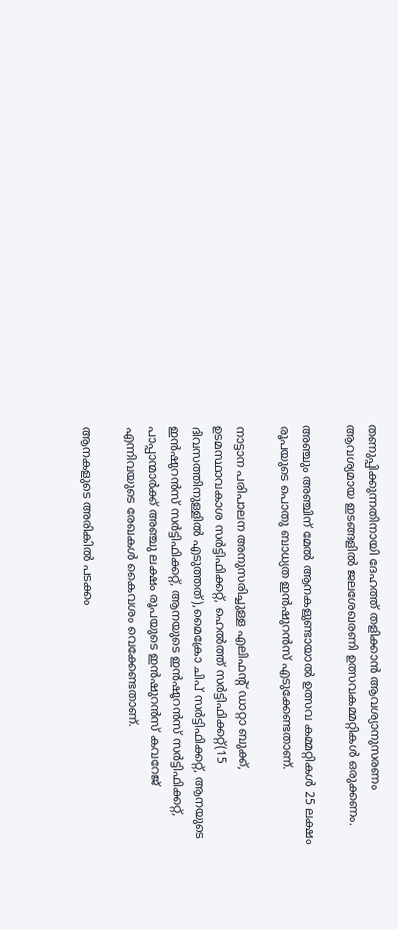തണുപ്പിക്കുന്നതിനായി ദേഹത്ത് തളിക്കാൻ ആവശ്യാനുസരണം ആവശ്യമായ ഇടങ്ങളിൽ ജലശേഖരണി ഉത്സവകമ്മറ്റികൾ ഒരുക്കണം.

അഞ്ചും അഞ്ചിന് മേൽ ആനകളുണ്ടായാൽ ഉത്സവ കമ്മറ്റികൾ 25 ലക്ഷം രൂപയുടെ പൊതു ബാധ്യത ഇൻഷുറൻസ് എടുക്കേണ്ടതാണ്.

നാട്ടാന പരിപാലന അനുസരിച്ചുള്ള എലിഫന്റ് ഡാറ്റാ ബുക്ക്, ഉടമസ്ഥാവകാശ സർട്ടിഫിക്കറ്റ്, ഹെൽത്ത് സർട്ടിഫിക്കറ്റ്(15 ദിവസത്തിനുള്ളിൽ എടുത്തത്),മൈക്രോ ചിപ് സർട്ടിഫിക്കറ്റ്, ആനയുടെ ഇൻഷുറൻസ് സർട്ടിഫിക്കറ്റ്, ആനയുടെ ഇൻഷൂറൻസ് സർട്ടിഫിക്കറ്റ്, പാപ്പാന്മാർക്ക് അഞ്ചു ലക്ഷം രൂപയുടെ ഇൻഷുറൻസ് കവറേജ് എന്നിവയുടെ രേഖകൾ കൈവശം വെക്കേണ്ടതാണ്.

ആനകളുടെ അരികിൽ പടക്കം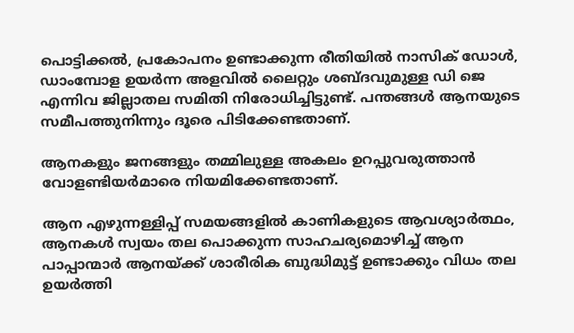പൊട്ടിക്കൽ, പ്രകോപനം ഉണ്ടാക്കുന്ന രീതിയിൽ നാസിക് ഡോൾ, ഡാംമ്പോള ഉയർന്ന അളവിൽ ലൈറ്റും ശബ്ദവുമുള്ള ഡി ജെ എന്നിവ ജില്ലാതല സമിതി നിരോധിച്ചിട്ടുണ്ട്. പന്തങ്ങൾ ആനയുടെ സമീപത്തുനിന്നും ദൂരെ പിടിക്കേണ്ടതാണ്.

ആനകളും ജനങ്ങളും തമ്മിലുള്ള അകലം ഉറപ്പുവരുത്താൻ വോളണ്ടിയർമാരെ നിയമിക്കേണ്ടതാണ്.

ആന എഴുന്നള്ളിപ്പ് സമയങ്ങളിൽ കാണികളുടെ ആവശ്യാർത്ഥം, ആനകൾ സ്വയം തല പൊക്കുന്ന സാഹചര്യമൊഴിച്ച് ആന പാപ്പാന്മാർ ആനയ്ക്ക് ശാരീരിക ബുദ്ധിമുട്ട് ഉണ്ടാക്കും വിധം തല ഉയർത്തി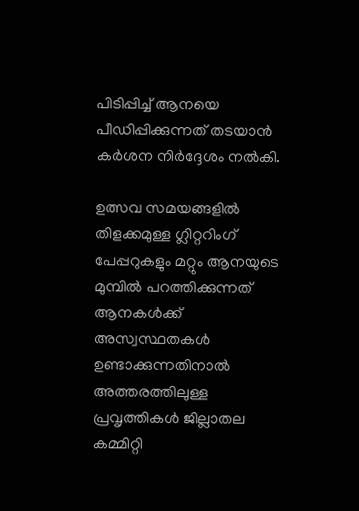പിടിപ്പിച്ച് ആനയെ പീഡിപ്പിക്കുന്നത് തടയാൻ കർശന നിർദ്ദേശം നൽകി.

ഉത്സവ സമയങ്ങളിൽ തിളക്കമുള്ള ഗ്ലിറ്ററിംഗ് പേപ്പറുകളും മറ്റും ആനയുടെ മുമ്പിൽ പറത്തിക്കുന്നത് ആനകൾക്ക് അസ്വസ്ഥതകൾ ഉണ്ടാക്കുന്നതിനാൽ അത്തരത്തിലുള്ള പ്രവൃത്തികൾ ജില്ലാതല കമ്മിറ്റി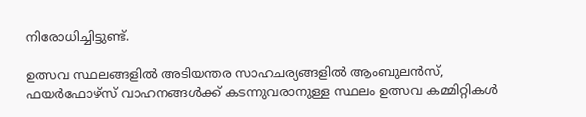നിരോധിച്ചിട്ടുണ്ട്.

ഉത്സവ സ്ഥലങ്ങളിൽ അടിയന്തര സാഹചര്യങ്ങളിൽ ആംബുലൻസ്, ഫയർഫോഴ്സ് വാഹനങ്ങൾക്ക് കടന്നുവരാനുള്ള സ്ഥലം ഉത്സവ കമ്മിറ്റികൾ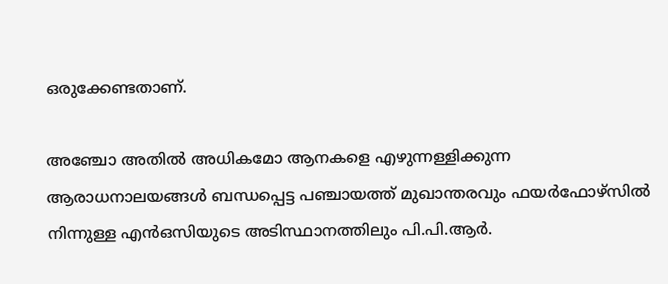ഒരുക്കേണ്ടതാണ്.

അഞ്ചോ അതിൽ അധികമോ ആനകളെ എഴുന്നള്ളിക്കുന്ന ആരാധനാലയങ്ങൾ ബന്ധപ്പെട്ട പഞ്ചായത്ത് മുഖാന്തരവും ഫയർഫോഴ്സിൽ നിന്നുള്ള എൻഒസിയുടെ അടിസ്ഥാനത്തിലും പി.പി.ആർ.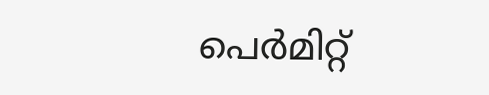പെർമിറ്റ്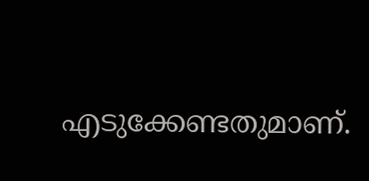എടുക്കേണ്ടതുമാണ്.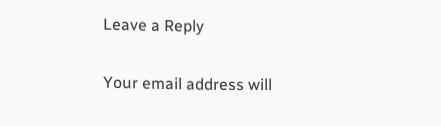Leave a Reply

Your email address will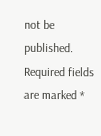not be published. Required fields are marked *